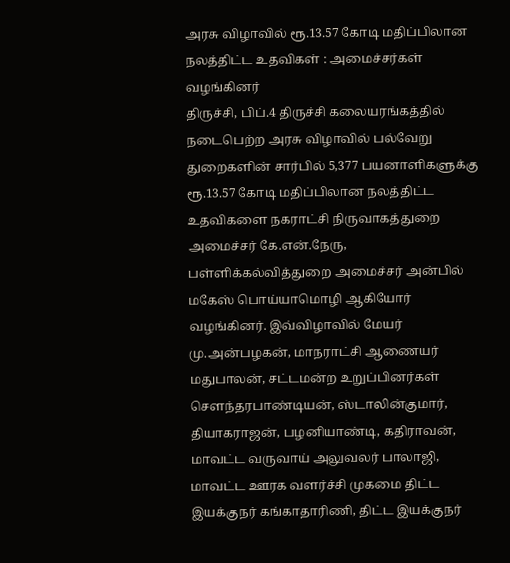அரசு விழாவில் ரூ.13.57 கோடி மதிப்பிலான நலத்திட்ட உதவிகள் : அமைச்சர்கள் வழங்கினர்
திருச்சி, பிப்.4 திருச்சி கலையரங்கத்தில் நடைபெற்ற அரசு விழாவில் பல்வேறு துறைகளின் சார்பில் 5,377 பயனாளிகளுக்கு ரூ.13.57 கோடி மதிப்பிலான நலத்திட்ட உதவிகளை நகராட்சி நிருவாகத்துறை அமைச்சர் கே.என்.நேரு, பள்ளிக்கல்வித்துறை அமைச்சர் அன்பில் மகேஸ் பொய்யாமொழி ஆகியோர் வழங்கினர். இவ்விழாவில் மேயர் மு.அன்பழகன், மாநராட்சி ஆணையர் மதுபாலன், சட்டமன்ற உறுப்பினர்கள் சௌந்தரபாண்டியன், ஸ்டாலின்குமார், தியாகராஜன், பழனியாண்டி, கதிராவன், மாவட்ட வருவாய் அலுவலர் பாலாஜி, மாவட்ட ஊரக வளர்ச்சி முகமை திட்ட இயக்குநர் கங்காதாரிணி, திட்ட இயக்குநர்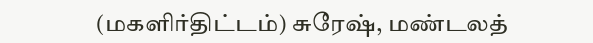(மகளிர்திட்டம்) சுரேஷ், மண்டலத்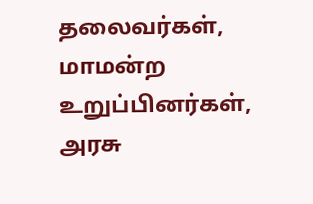தலைவர்கள், மாமன்ற உறுப்பினர்கள், அரசு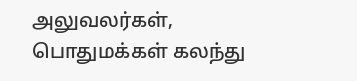அலுவலர்கள், பொதுமக்கள் கலந்து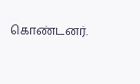கொண்டனர்.